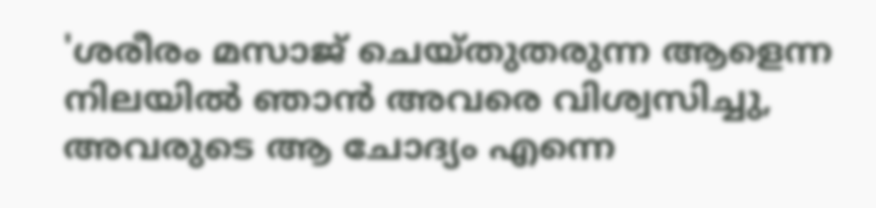'ശരീരം മസാജ് ചെയ്തുതരുന്ന ആളെന്ന നിലയിൽ ഞാൻ അവരെ വിശ്വസിച്ചു, അവരുടെ ആ ചോദ്യം എന്നെ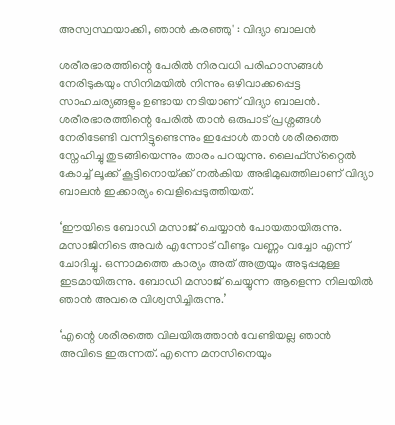അസ്വസ്ഥയാക്കി, ഞാൻ കരഞ്ഞു' : വിദ്യാ ബാലൻ

ശരീരഭാരത്തിന്റെ പേരിൽ നിരവധി പരിഹാസങ്ങൾ നേരിടുകയും സിനിമയിൽ നിന്നും ഒഴിവാക്കപ്പെട്ട സാഹചര്യങ്ങളും ഉണ്ടായ നടിയാണ് വിദ്യാ ബാലൻ. ശരീരഭാരത്തിന്റെ പേരിൽ താൻ ഒരുപാട് പ്രശ്നങ്ങൾ നേരിടേണ്ടി വന്നിട്ടുണ്ടെന്നും ഇപ്പോൾ താൻ ശരീരത്തെ സ്നേഹിച്ചു തുടങ്ങിയെന്നും താരം പറയുന്നു. ലൈഫ്‌സ്‌റ്റൈൽ കോച്ച് ലൂക്ക് കൂട്ടിനൊയ്‌ക്ക് നൽകിയ അഭിമുഖത്തിലാണ് വിദ്യാ ബാലൻ ഇക്കാര്യം വെളിപ്പെടുത്തിയത്.

‘ഈയിടെ ബോഡി മസാജ് ചെയ്യാൻ പോയതായിരുന്നു. മസാജിനിടെ അവർ എന്നോട് വീണ്ടും വണ്ണം വച്ചോ എന്ന് ചോദിച്ചു. ഒന്നാമത്തെ കാര്യം അത് അത്രയും അടുപ്പമുള്ള ഇടമായിരുന്നു. ബോഡി മസാജ് ചെയ്യുന്ന ആളെന്ന നിലയിൽ ഞാൻ അവരെ വിശ്വസിച്ചിരുന്നു.’

‘എന്റെ ശരീരത്തെ വിലയിരുത്താൻ വേണ്ടിയല്ല ഞാൻ അവിടെ ഇരുന്നത്. എന്നെ മനസിനെയും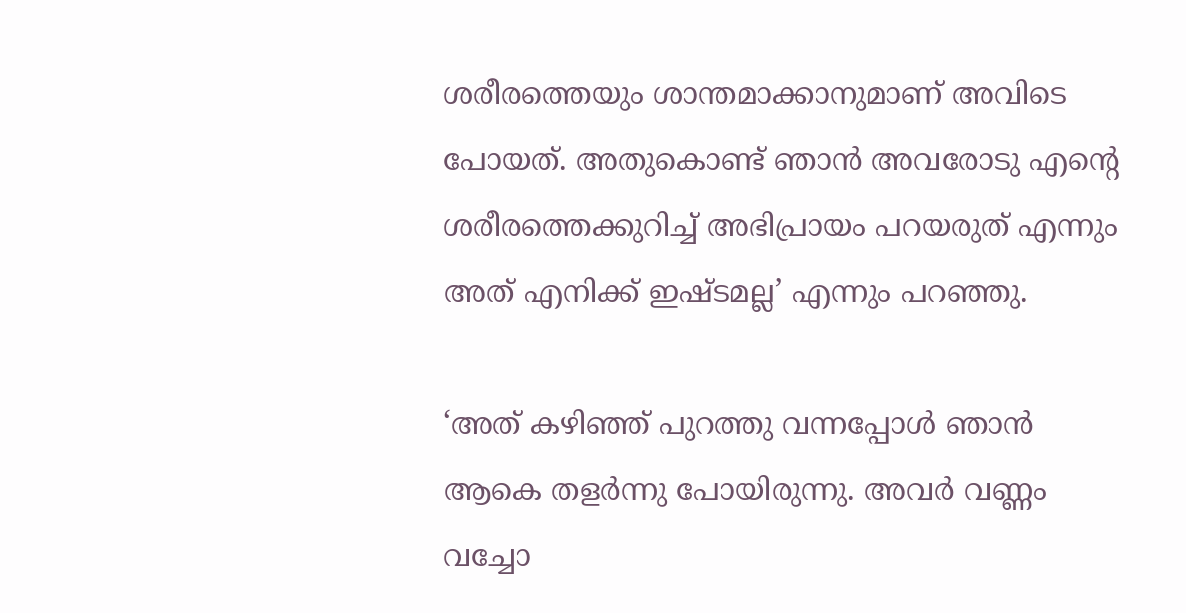ശരീരത്തെയും ശാന്തമാക്കാനുമാണ് അവിടെ പോയത്. അതുകൊണ്ട് ഞാൻ അവരോടു എന്റെ ശരീരത്തെക്കുറിച്ച് അഭിപ്രായം പറയരുത് എന്നും അത് എനിക്ക് ഇഷ്ടമല്ല’ എന്നും പറഞ്ഞു.

‘അത് കഴിഞ്ഞ് പുറത്തു വന്നപ്പോൾ ഞാൻ ആകെ തളർന്നു പോയിരുന്നു. അവർ വണ്ണം വച്ചോ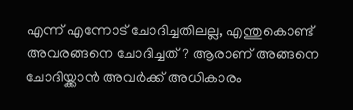എന്ന് എന്നോട് ചോദിച്ചതിലല്ല, എന്തുകൊണ്ട് അവരങ്ങനെ ചോദിച്ചത്? ആരാണ് അങ്ങനെ ചോദിയ്ക്കാൻ അവർക്ക് അധികാരം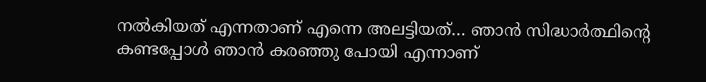നൽകിയത് എന്നതാണ് എന്നെ അലട്ടിയത്… ഞാൻ സിദ്ധാർത്ഥിന്റെ കണ്ടപ്പോൾ ഞാൻ കരഞ്ഞു പോയി എന്നാണ്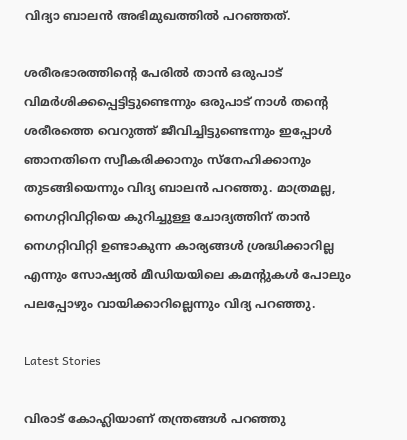വിദ്യാ ബാലൻ അഭിമുഖത്തിൽ പറഞ്ഞത്.

ശരീരഭാരത്തിന്റെ പേരിൽ താൻ ഒരുപാട് വിമർശിക്കപ്പെട്ടിട്ടുണ്ടെന്നും ഒരുപാട് നാൾ തന്റെ ശരീരത്തെ വെറുത്ത് ജീവിച്ചിട്ടുണ്ടെന്നും ഇപ്പോൾ ഞാനതിനെ സ്വീകരിക്കാനും സ്നേഹിക്കാനും തുടങ്ങിയെന്നും വിദ്യ ബാലൻ പറഞ്ഞു. മാത്രമല്ല, നെഗറ്റിവിറ്റിയെ കുറിച്ചുള്ള ചോദ്യത്തിന് താൻ നെഗറ്റിവിറ്റി ഉണ്ടാകുന്ന കാര്യങ്ങൾ ശ്രദ്ധിക്കാറില്ല എന്നും സോഷ്യൽ മീഡിയയിലെ കമന്റുകൾ പോലും പലപ്പോഴും വായിക്കാറില്ലെന്നും വിദ്യ പറഞ്ഞു.

Latest Stories

വിരാട് കോഹ്ലിയാണ് തന്ത്രങ്ങൾ പറഞ്ഞു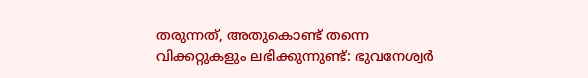തരുന്നത്, അതുകൊണ്ട് തന്നെ വിക്കറ്റുകളും ലഭിക്കുന്നുണ്ട്: ഭുവനേശ്വർ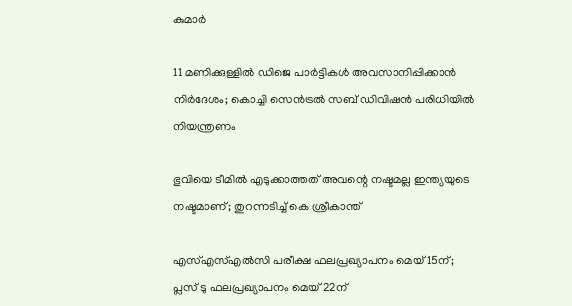കുമാർ

11 മണിക്കുള്ളിൽ ഡിജെ പാർട്ടികൾ അവസാനിപ്പിക്കാൻ നിർദേശം; കൊച്ചി സെന്‍ട്രല്‍ സബ് ഡിവിഷന്‍ പരിധിയില്‍ നിയന്ത്രണം

ഭുവിയെ ടീമിൽ എടുക്കാത്തത് അവന്റെ നഷ്ടമല്ല ഇന്ത്യയുടെ നഷ്ടമാണ്; തുറന്നടിച്ച് കെ ശ്രീകാന്ത്

എസ്എസ്എല്‍സി പരീക്ഷ ഫലപ്രഖ്യാപനം മെയ് 15ന്; പ്ലസ് ടു ഫലപ്രഖ്യാപനം മെയ് 22ന്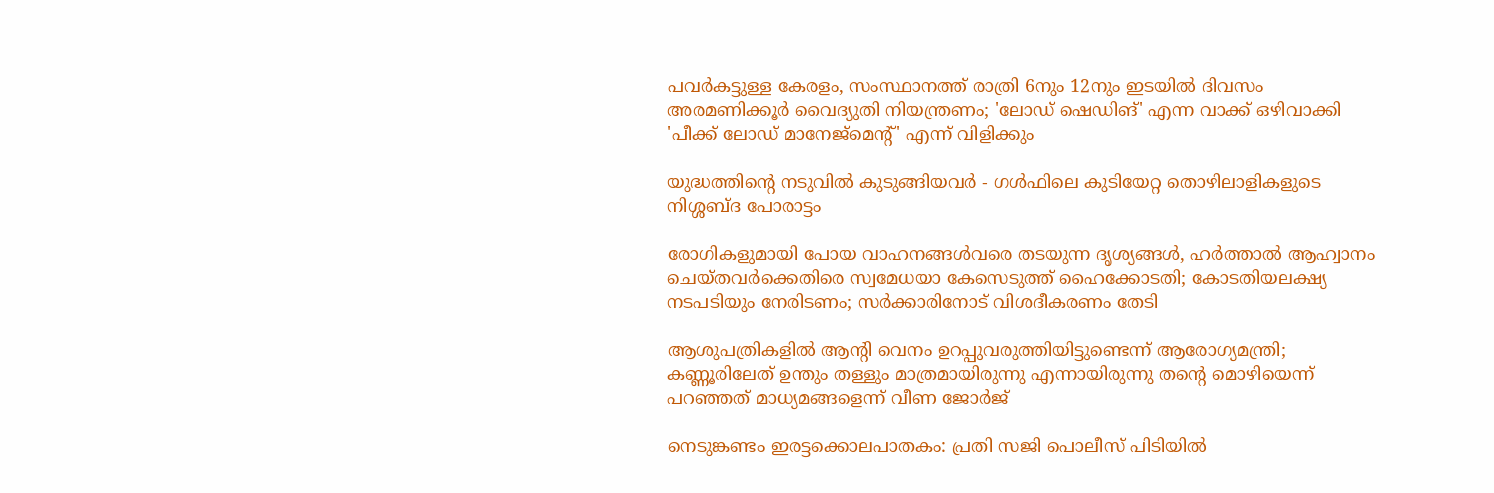പവര്‍കട്ടുള്ള കേരളം, സംസ്ഥാനത്ത് രാത്രി 6നും 12നും ഇടയില്‍ ദിവസം അരമണിക്കൂര്‍ വൈദ്യുതി നിയന്ത്രണം; 'ലോഡ് ഷെഡിങ്' എന്ന വാക്ക് ഒഴിവാക്കി 'പീക്ക് ലോഡ് മാനേജ്‌മെന്റ്' എന്ന് വിളിക്കും

യുദ്ധത്തിന്റെ നടുവിൽ കുടുങ്ങിയവർ - ഗൾഫിലെ കുടിയേറ്റ തൊഴിലാളികളുടെ നിശ്ശബ്ദ പോരാട്ടം

രോഗികളുമായി പോയ വാഹനങ്ങള്‍വരെ തടയുന്ന ദൃശ്യങ്ങള്‍, ഹര്‍ത്താല്‍ ആഹ്വാനം ചെയ്തവര്‍ക്കെതിരെ സ്വമേധയാ കേസെടുത്ത് ഹൈക്കോടതി; കോടതിയലക്ഷ്യ നടപടിയും നേരിടണം; സര്‍ക്കാരിനോട് വിശദീകരണം തേടി

ആശുപത്രികളില്‍ ആന്റി വെനം ഉറപ്പുവരുത്തിയിട്ടുണ്ടെന്ന് ആരോഗ്യമന്ത്രി; കണ്ണൂരിലേത് ഉന്തും തള്ളും മാത്രമായിരുന്നു എന്നായിരുന്നു തന്റെ മൊഴിയെന്ന് പറഞ്ഞത് മാധ്യമങ്ങളെന്ന് വീണ ജോര്‍ജ്

നെടുങ്കണ്ടം ഇരട്ടക്കൊലപാതകം: പ്രതി സജി പൊലീസ് പിടിയില്‍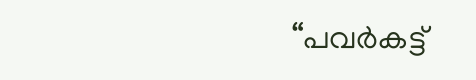“പവർകട്ട്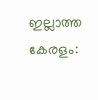ഇല്ലാത്ത കേരളം: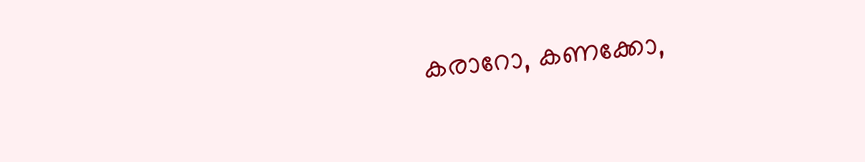കരാറോ, കണക്കോ,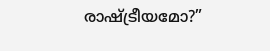രാഷ്ട്രീയമോ?”